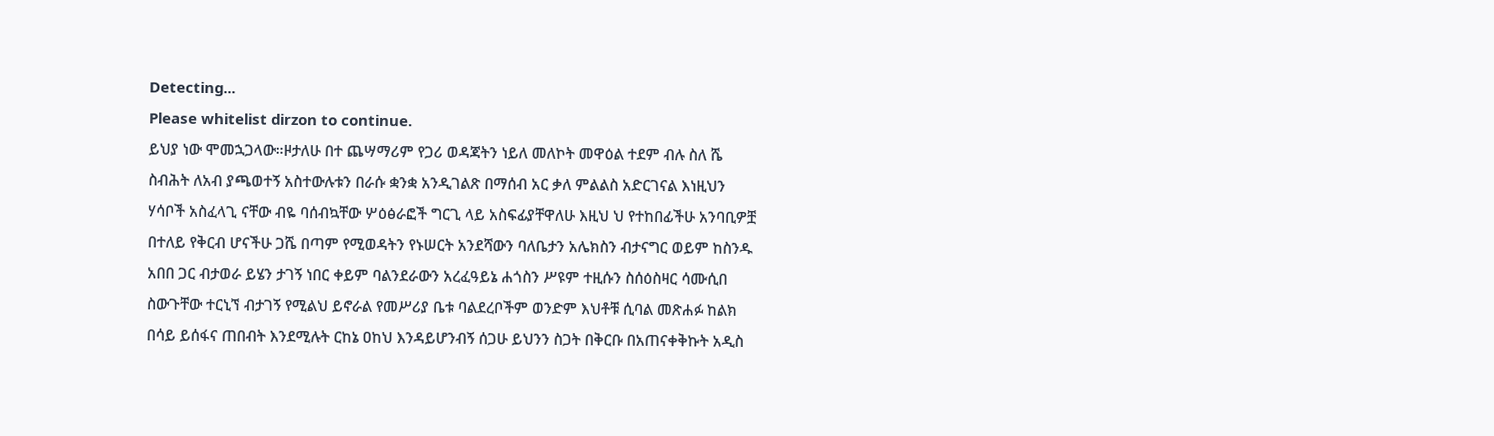Detecting...
Please whitelist dirzon to continue.
ይህያ ነው ሞመኋጋላው።ዞታለሁ በተ ጨሣማሪም የጋሪ ወዳጃትን ነይለ መለኮት መዋዕል ተደም ብሉ ስለ ሼ ስብሕት ለአብ ያጫወተኝ አስተውሉቱን በራሱ ቋንቋ አንዲገልጽ በማሰብ አር ቃለ ምልልስ አድርገናል እነዚህን ሃሳቦች አስፈላጊ ናቸው ብዬ ባሰብኳቸው ሦዕፅራፎች ግርጊ ላይ አስፍፊያቸዋለሁ እዚህ ህ የተከበፊችሁ አንባቢዎቿ በተለይ የቅርብ ሆናችሁ ጋሼ በጣም የሚወዳትን የኑሠርት አንደሻውን ባለቤታን አሌክስን ብታናግር ወይም ከስንዱ አበበ ጋር ብታወራ ይሄን ታገኝ ነበር ቀይም ባልንደራውን አረፈዓይኔ ሐጎስን ሥዩም ተዚሱን ስሰዕስዛር ሳሙሲበ ስውጉቸው ተርኒኘ ብታገኝ የሚልህ ይኖራል የመሥሪያ ቤቱ ባልደረቦችም ወንድም እህቶቹ ሲባል መጽሐፉ ከልክ በሳይ ይሰፋና ጠበብት እንደሚሉት ርከኔ ዐከህ እንዳይሆንብኝ ሰጋሁ ይህንን ስጋት በቅርቡ በአጠናቀቅኩት አዲስ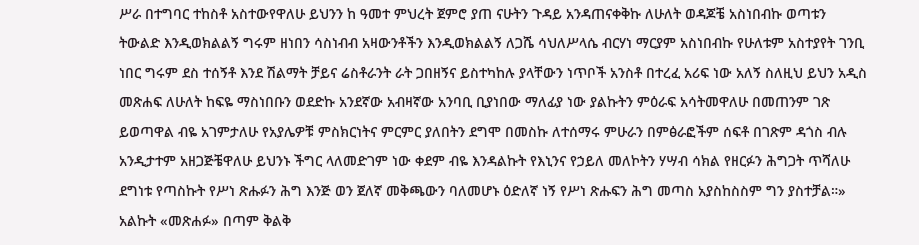ሥራ በተግባር ተከስቶ አስተውየዋለሁ ይህንን ከ ዓመተ ምህረት ጀምሮ ያጠ ናሁትን ጉዳይ አንዳጠናቀቅኩ ለሁለት ወዳጆቼ አስነበብኩ ወጣቱን ትውልድ እንዲወክልልኝ ግሩም ዘነበን ሳስነብብ አዛውንቶችን እንዲወክልልኝ ለጋሼ ሳህለሥላሴ ብርሃነ ማርያም አስነበብኩ የሁለቱም አስተያየት ገንቢ ነበር ግሩም ደስ ተሰኝቶ እንደ ሽልማት ቻይና ሬስቶራንት ራት ጋበዘኝና ይስተካከሉ ያላቸውን ነጥቦች አንስቶ በተረፈ አሪፍ ነው አለኝ ስለዚህ ይህን አዲስ መጽሐፍ ለሁለት ከፍዬ ማስነበቡን ወደድኩ አንደኛው አብዛኛው አንባቢ ቢያነበው ማለፊያ ነው ያልኩትን ምዕራፍ አሳትመዋለሁ በመጠንም ገጽ ይወጣዋል ብዬ አገምታለሁ የአያሌዎቹ ምስክርነትና ምርምር ያለበትን ደግሞ በመስኩ ለተሰማሩ ምሁራን በምፅራፎችም ሰፍቶ በገጽም ዳጎስ ብሉ አንዲታተም አዘጋጅቼዋለሁ ይህንኑ ችግር ላለመድገም ነው ቀደም ብዬ እንዳልኩት የእኒንና የኃይለ መለኮትን ሃሣብ ሳክል የዘርፉን ሕግጋት ጥሻለሁ ደግነቱ የጣስኩት የሥነ ጽሑፉን ሕግ እንጅ ወን ጀለኛ መቅጫውን ባለመሆኑ ዕድለኛ ነኝ የሥነ ጽሑፍን ሕግ መጣስ አያስከስስም ግን ያስተቻል።» አልኩት «መጽሐፉ» በጣም ቅልቅ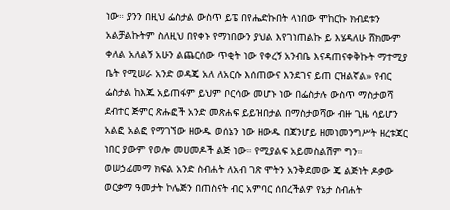ነው። ያንን በዚህ ፌስታል ውስጥ ይፔ በየሔድኩበት ላነበው ሞከርኩ ክብደቱን አልቻልኩትም ስለዚህ በየቀኑ የማነበውን ያህል እየገነጠልኩ ይ እሄዳለሁ ሸክሙም ቀለል አለልኝ አሁን ልጨርሰው ጥቂት ነው የቀረኝ አንብቤ እናዳጠናቀቅኩት ማተሚያ ቤት የሚሠራ አንድ ወዳጄ አለ ለአርሱ እሰጠውና እንደገና ይጠ ርዝልኛል» የብር ፌስታል ከእጁ አይጠፋም ይህም ቦርሳው መሆኑ ነው በፌስታሉ ውስጥ ማስታወሻ ደብተር ጅምር ጽሑፎች አንድ መጽሐፍ ይይዝበታል በማስታወሻው ብዙ ጊዜ ሳይሆን አልፎ አልፎ የማገኘው ዘውዱ ወሰኔን ነው ዘውዱ በጃንሆይ ዘመነመንግሥት ዘረቱጃር ነበር ያውም የወሎ መሀመዶች ልጅ ነው። የሚያልፍ አይመስልሽም ግን።
ወሠኃፊመማ ክፍል አንድ ስብሐት ለአብ ገጽ ሞትን አንቅደመው ጄ ልጅነት ዶቃው ወርቃማ ዓመታት ኮሌጅን በጠስናት ብር አምባር ሰበረችልዎ የኔታ ስብሐት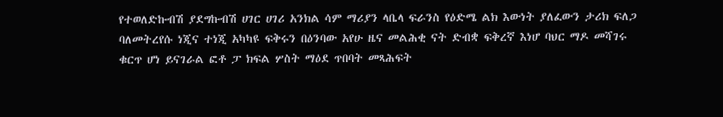የተወለድኩብሽ ያደግኩብሽ ሀገር ሀገሪ አንክል ሳም ማሪያን ላቤላ ፍራንስ የዕድሜ ልክ እውነት ያለፈውን ታሪክ ፍለጋ ባለመትረየሱ ነጂና ተነጂ አካካዩ ፍቅሩን በዕንባው አየሁ ዜና መልሕቂ ናት ድብቋ ፍቅረኛ እነሆ ባህር ማዶ መሻገሩ ቁርጥ ሆነ ይናገራል ፎቶ ፓ ክፍል ሦስት ማዕደ ጥበባት መጻሕፍት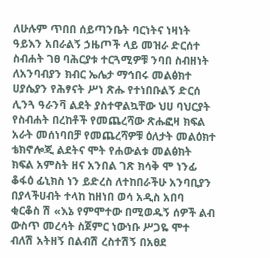ለሁሉም ጥበበ ሰይጣንቤት ባርነትና ነዛነት ዓይእን አበራልኝ ኃዜጦች ላይ መዝራ ድርሰተ ስብሐት ገፀ ባሕርያቱ ተርጓሚዎቹ ንባበ ስብዘነት ለአንባብያን ክብር ኤሌታ ማኅበሩ መልፅክተ ሀያሴያን የሕፃናት ሥነ ጽሑ የተነበቡልኝ ድርሰ ሊንጓ ዓራንቫ ልደት ያስተዋልኳቸው ህሀ ባህርያት የስብሐት በረከቶች የመጨረሻው ጽሑፎዛ ክፍል አራት መሰነባበቻ የመጨረሻዎቹ ዕለታት መልዕክተ ቴክኖሎጂ ልደትና ሞት የሐውልቱ መልፅክት ክፍል አምስት ዘና አንበል ገጽ ክሳቅ ሞ ነንፊ ቆፋዕ ፊኒክስ ነን ይድረስ ለተከበራችሁ አንባቢያን በያላችሀብት ተላከ ከዘነበ ወሳ አዲስ አበባ ቂርቆስ ሽ «እኔ የምሞተው በሚወዱኝ ሰዎች ልብ ውስጥ መረሳት ስጀምር ነውነቡ ሥጋዬ ሞተ ብለሽ አትዘኝ በልብሽ ረስተሽኝ በአፀደ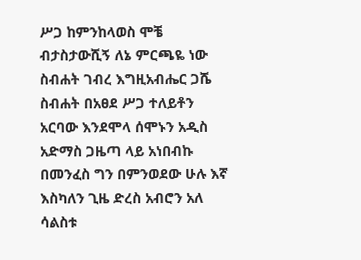ሥጋ ከምንከላወስ ሞቼ ብታስታውሺኝ ለኔ ምርጫዬ ነው ስብሐት ገብረ እግዚአብሔር ጋሼ ስብሐት በአፀደ ሥጋ ተለይቶን አርባው እንደሞላ ሰሞኑን አዲስ አድማስ ጋዜጣ ላይ አነበብኩ በመንፈስ ግን በምንወደው ሁሉ እኛ እስካለን ጊዜ ድረስ አብሮን አለ ሳልስቱ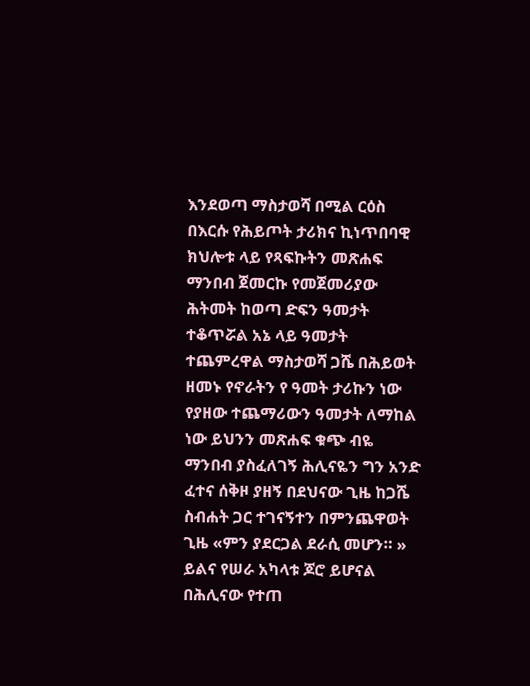እንደወጣ ማስታወሻ በሚል ርዕስ በእርሱ የሕይጦት ታሪክና ኪነጥበባዊ ክህሎቱ ላይ የጻፍኩትን መጽሐፍ ማንበብ ጀመርኩ የመጀመሪያው ሕትመት ከወጣ ድፍን ዓመታት ተቆጥሯል አኔ ላይ ዓመታት ተጨምረዋል ማስታወሻ ጋሼ በሕይወት ዘመኑ የኖራትን የ ዓመት ታሪኩን ነው የያዘው ተጨማሪውን ዓመታት ለማከል ነው ይህንን መጽሐፍ ቁጭ ብዬ ማንበብ ያስፈለገኝ ሕሊናዬን ግን አንድ ፈተና ሰቅዞ ያዘኝ በደህናው ጊዜ ከጋሼ ስብሐት ጋር ተገናኝተን በምንጨዋወት ጊዜ «ምን ያደርጋል ደራሲ መሆን። » ይልና የሠራ አካላቱ ጆሮ ይሆናል በሕሊናው የተጠ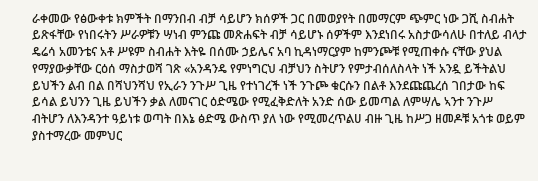ራቀመው የፅውቀቱ ክምችት በማንበብ ብቻ ሳይሆን ክሰዎች ጋር በመወያየት በመማርም ጭምር ነው ጋሺ ስብሐት ይጽፋቸው የነበሩትን ሥራዎቹን ሣነብ ምንጩ መጽሐፍት ብቻ ሳይሆኑ ሰዎችም እንደነበሩ አስታውሳለሁ በተለይ ብላታ ዴሬሳ አመንቴና አቶ ሥዩም ስብሐት እትዬ በሰሙ ኃይሌና አባ ኪዳነማርያም ከምንጮቹ የሚጠቀሱ ናቸው ያህል የማያውቃቸው ርዕሰ ማስታወሻ ገጽ «አንዳንዴ የምነግርህ ብቻህን ስትሆን የምታብሰለስላት ነች አንዷ ይችትልህ ይህችን ልብ በል በሻህንሻህ የኢራን ንጉሥ ጊዜ የተነገረች ነች ንጉጮ ቁርሱን በልቶ እንደጩጨረሰ ገበታው ከፍ ይሳል ይህንን ጊዜ ይህችን ቃል ለመናገር ዕድሜው የሚፈቅድለት አንድ ሰው ይመጣል ለምሣሌ ኣንተ ንጉሥ ብትሆን ለእንዳንተ ዓይነቱ ወጣት በእኔ ፅድሜ ውስጥ ያለ ነው የሚመረጥልሀ ብዙ ጊዜ ከሥጋ ዘመዶቹ አጎቱ ወይም ያስተማረው መምህር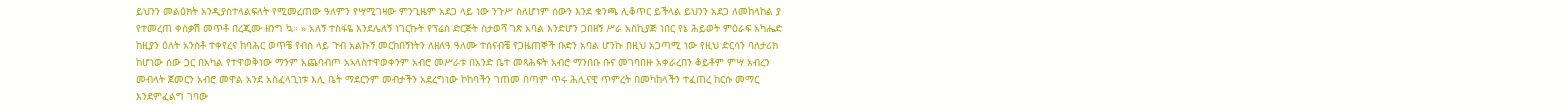ይህንን መልዕክት አንዲያስተላልፍለት የሚመረጠው ዓለምን የሣሚገዛው ምንጊዜም አደጋ ላይ ነው ንጉሥ ስለሆነም ሰውን እንደ ቁንጫ ሊቆጥር ይችላል ይህንን አደጋ ለመከላከል ያ የተመረጠ ቀስቃሽ መጥቶ በረጂሙ ዘንግ ኳ። » አለኝ ተስፋዬ እንደሌለኝ ነገርኩት የፕሬስ ድርጅት ስታወሻ ገጽ አባል እንድሆን ጋበዘኝ ሥራ አስኪያጅ ነበር የኔ ሕይወት ምዕራፍ አካሔድ ከዚያን ዕለት አንስቶ ተቀየረና ከባሕር ወጥቼ የብስ ላይ ጉብ አልኩኝ መርከበኝነትን ለዘለዓ ዓለሙ ተሰናብቼ የጋዜጠኞች ቡድን አባል ሆንኩ በዚህ አጋጣሚ ነው የዚህ ድርሳን ባለታሪክ ከሆነው ሰው ጋር በአካል የተዋወቅነው ማንም አጨባብጦ አኣላስተዋወቀንም አብሮ መሥራቱ በአንድ ቤተ መጻሕፍት አብሮ ማንበቡ ቡና መገባበዙ አቀራረበን ቆይቶም ምሣ አብረን መብላት ጀመርን አብሮ መዋል አንደ አስፈላጊነቱ እሊ ቤት ማደርንም መብታችን አደረግነው ኮከባችን ገጠመ በጣም ጥሩ ሕሊናዊ ጥምረት በመካከላችን ተፈጠረ ከርሱ መማር እንደምፈልግ ገባው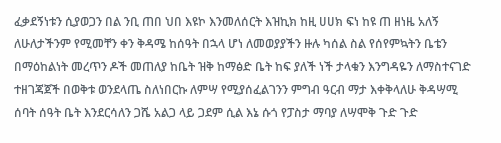ፈቃደኝነቱን ሲያወጋን በል ንቢ ጠበ ህበ እዩኮ እንመለሰርት እዝኪክ ከዚ ሀሀክ ፍነ ከዩ ጠ ዘነዜ አለኝ ለሁለታችንም የሚመቸን ቀን ቅዳሜ ከሰዓት በኋላ ሆነ ለመወያያችን ዙሉ ካሰል ስል የሰየምኳትን ቤቴን በማዕከልነት መረጥን ዶች መጠለያ ከቤት ዝቅ ከማፅድ ቤት ከፍ ያለች ነች ታላቁን እንግዳዬን ለማስተናገድ ተዘገጃጀች በወቅቱ ወንደላጤ ስለነበርኩ ለምሣ የሚያሰፈልገንን ምግብ ዓርብ ማታ እቀቅላለሁ ቅዳሣሚ ሰባት ሰዓት ቤት እንደርሳለን ጋሼ አልጋ ላይ ጋደም ሲል እኔ ሱጎ የፓስታ ማባያ ለሣሞቅ ጉድ ጉድ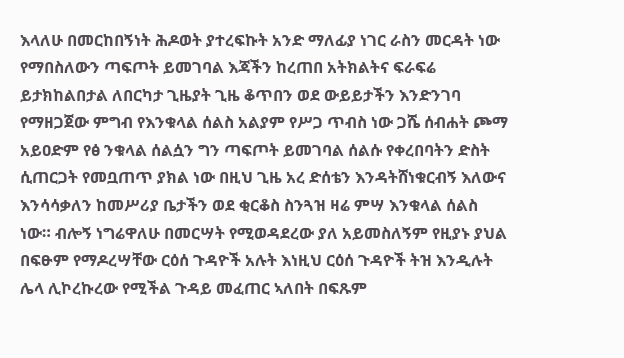እላለሁ በመርከበኝነት ሕዶወት ያተረፍኩት አንድ ማለፊያ ነገር ራስን መርዳት ነው የማበስለውን ጣፍጦት ይመገባል እጃችን ከረጠበ አትክልትና ፍራፍሬ ይታክከልበታል ለበርካታ ጊዜያት ጊዜ ቆጥበን ወደ ውይይታችን እንድንገባ የማዘጋጀው ምግብ የእንቁላል ሰልስ አልያም የሥጋ ጥብስ ነው ጋሼ ሰብሐት ጮማ አይዐድም የፅ ንቁላል ሰልሷን ግን ጣፍጦት ይመገባል ሰልሱ የቀረበባትን ድስት ሲጠርጋት የመቧጠጥ ያክል ነው በዚህ ጊዜ አረ ድሰቴን እንዳትሸነቁርብኝ እለውና እንሳሳቃለን ከመሥሪያ ቤታችን ወደ ቂርቆስ ስንጓዝ ዛሬ ምሣ እንቁላል ሰልስ ነው። ብሎኝ ነግሬዋለሁ በመርሣት የሚወዳደረው ያለ አይመስለኝም የዚያኑ ያህል በፍፁም የማዶረሣቸው ርዕሰ ጉዳዮች አሉት እነዚህ ርዕሰ ጉዳዮች ትዝ እንዲሉት ሌላ ሊኮረኩረው የሚችል ጉዳይ መፈጠር ኣለበት በፍጹም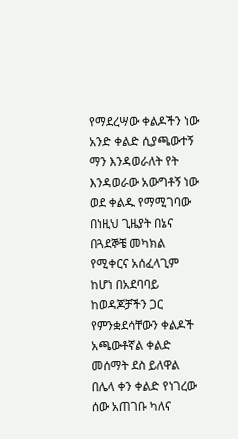የማደረሣው ቀልዶችን ነው አንድ ቀልድ ሲያጫውተኝ ማን እንዳወራለት የት እንዳወራው አውግቶኝ ነው ወደ ቀልዱ የማሚገባው በነዚህ ጊዜያት በኔና በጓደኞቼ መካክል የሚቀርና አሰፈላጊም ከሆነ በአደባባይ ከወዳጆቻችን ጋር የምንቋደሳቸውን ቀልዶች አጫውቶኛል ቀልድ መሰማት ደስ ይለዋል በሌላ ቀን ቀልድ የነገረው ሰው አጠገቡ ካለና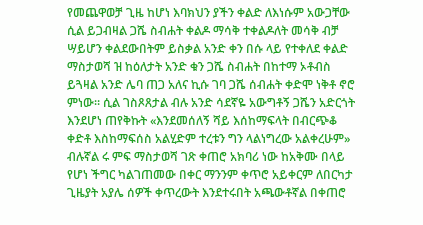የመጨዋወቻ ጊዜ ከሆነ እባክህን ያችን ቀልድ ለእነሱም አውጋቸው ሲል ይጋብዛል ጋሼ ስብሐት ቀልዶ ማሳቅ ተቀልዶለት መሳቅ ብቻ ሣይሆን ቀልደውበትም ይስቃል አንድ ቀን በሱ ላይ የተቀለደ ቀልድ ማስታወሻ ዝ ከዕለታት አንድ ቁን ጋሼ ስብሐት በከተማ ኦቶብስ ይጓዛል አንድ ሌባ ጠጋ አለና ኪሱ ገባ ጋሼ ሰብሐት ቀድሞ ነቅቶ ኖሮ ምነው። ሲል ገስጾጸታል ብሉ አንድ ሳደኛዬ አውግቶኝ ጋሼን አድርጎት እንደሆነ ጠየቅኩት «እንደመሰለኝ ሻይ እሰከማፍላት በብርጭቆ ቀድቶ እስከማፍሰስ አልሂድም ተረቱን ግን ላልነግረው አልቀረሁም» ብሉኛል ሩ ምፍ ማስታወሻ ገጽ ቀጠሮ አክባሪ ነው ከአቅሙ በላይ የሆነ ችግር ካልገጠመው በቀር ማንንም ቀጥሮ አይቀርም ለበርካታ ጊዜያት አያሌ ሰዎች ቀጥረውት እንደተሩበት አጫውቶኛል በቀጠሮ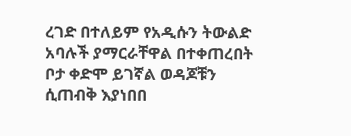ረገድ በተለይም የአዲሱን ትውልድ አባሉች ያማርራቸዋል በተቀጠረበት ቦታ ቀድሞ ይገኛል ወዳጆቹን ሲጠብቅ እያነበበ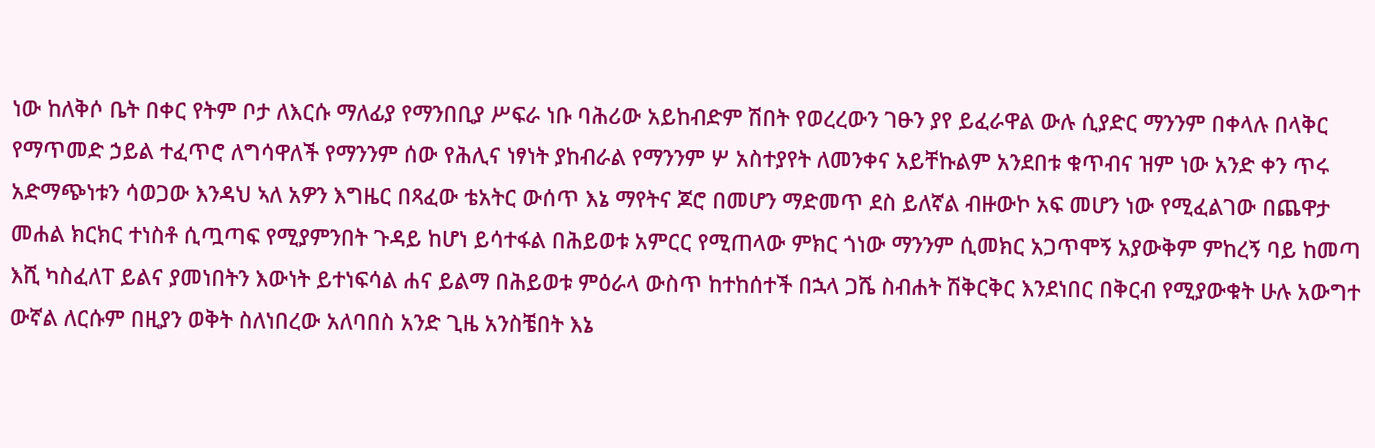ነው ከለቅሶ ቤት በቀር የትም ቦታ ለእርሱ ማለፊያ የማንበቢያ ሥፍራ ነቡ ባሕሪው አይከብድም ሽበት የወረረውን ገፁን ያየ ይፈራዋል ውሉ ሲያድር ማንንም በቀላሉ በላቅር የማጥመድ ኃይል ተፈጥሮ ለግሳዋለች የማንንም ሰው የሕሊና ነፃነት ያከብራል የማንንም ሦ አስተያየት ለመንቀና አይቸኩልም አንደበቱ ቁጥብና ዝም ነው አንድ ቀን ጥሩ አድማጭነቱን ሳወጋው እንዳህ ኣለ አዎን እግዜር በጻፈው ቴአትር ውሰጥ እኔ ማየትና ጆሮ በመሆን ማድመጥ ደስ ይለኛል ብዙውኮ አፍ መሆን ነው የሚፈልገው በጨዋታ መሐል ክርክር ተነስቶ ሲጧጣፍ የሚያምንበት ጉዳይ ከሆነ ይሳተፋል በሕይወቱ አምርር የሚጠላው ምክር ጎነው ማንንም ሲመክር አጋጥሞኝ አያውቅም ምከረኝ ባይ ከመጣ እሺ ካስፈለፐ ይልና ያመነበትን እውነት ይተነፍሳል ሐና ይልማ በሕይወቱ ምዕራላ ውስጥ ከተከሰተች በኋላ ጋሼ ስብሐት ሽቅርቅር እንደነበር በቅርብ የሚያውቁት ሁሉ አውግተ ውኛል ለርሱም በዚያን ወቅት ስለነበረው አለባበስ አንድ ጊዜ አንስቼበት እኔ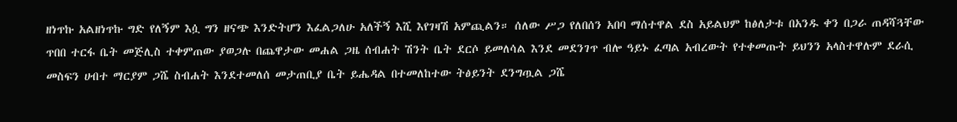ዘነጥኩ አልዘነጥኩ ግድ የለኝም እሷ ግን ዘናጭ እንድትሆን እፈልጋለሁ አለችኝ እሺ እየገዛሽ አምጪልን። ሰለው ሥጋ የለበሰን አበባ ማሰተዋል ደስ አይልህም ከፅለታቱ በአንዱ ቀን በጋራ ጠዳሻጓቸው ጥበበ ተርፋ ቤት መጅሊስ ተቀምጠው ያወጋሉ በጨዋታው መሐል ጋዜ ሰብሐት ሽንት ቤት ደርሶ ይመለሳል እንደ መደንገጥ ብሎ ዓይኑ ፈጣል አብረውት የተቀመጡት ይህንን አላስተዋሉም ደራሲ መስፍን ሀብተ ማርያም ጋሼ ስብሐት እንደተመለሰ መታጠቢያ ቤት ይሔዳል በተመለከተው ትፅይንት ደንግጧል ጋሼ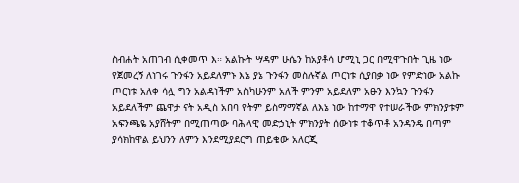ስብሐት አጠገብ ሲቀመጥ እ። አልኩት ሣዳም ሁሴን ከአያቶሳ ሆሚኒ ጋር በሚዋጉበት ጊዜ ነው የጀመረኝ ለነገሩ ጉንፋን አይደለምኑ እኔ ያኔ ጉንፋን መስሉኛል ጦርነቱ ሲያበቃ ነው የምድነው አልኩ ጦርነቱ አለቀ ሳሏ ግን አልዳነችም አስካሁንም አለች ምንም አይደለም አፁን እንኳን ጉንፋን አይደለችም ጨዋታ ናት አዲስ አበባ የትም ይስማማኛል ለእኔ ነው ከተማዋ የተሠራችው ምክንያቱም አፍንጫዬ አያሸትም በሚጠጣው ባሕላዊ መድኃኒት ምክንያት ሰውነቱ ተቆጥቶ አንዳንዴ በጣም ያሳክከዋል ይህንን ለምን እንደሚያደርግ ጠይቄው አለርጂ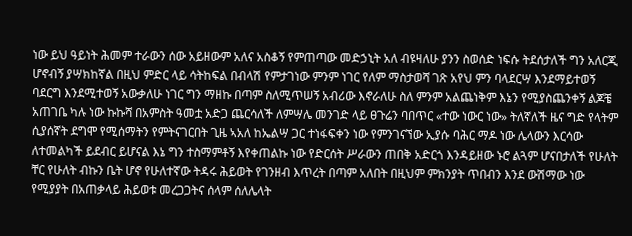ነው ይህ ዓይነት ሕመም ተራውን ሰው አይዘውም አለና አስቆኝ የምጠጣው መድኃኒት አለ ብዩዛለሁ ያንን ስወሰድ ነፍሱ ትደሰታለች ግን አለርጂ ሆኖብኝ ያሣክከኛል በዚህ ምድር ላይ ሳትከፍል በብላሽ የምታገነው ምንም ነገር የለም ማስታወሻ ገጽ አየህ ምን ባላደርሣ እንደማይተወኝ ባደርግ እንደሚተወኝ አውቃለሁ ነገር ግን ማዘኩ በጣም ስለሚጥሠኝ አብሪው እኖራለሁ ስለ ምንም አልጨነቅም እኔን የሚያስጨንቀኝ ልጆቼ አጠገቤ ካሉ ነው ኩኩሻ በአምስት ዓመቷ አድጋ ጨርሳለች ለምሣሌ መንገድ ላይ ፀጉሬን ባበጥር «ተው ነውር ነው» ትለኛለች ዜና ግድ የላትም ሲያሰኛት ደግሞ የሚሰማትን የምትናገርበት ጊዜ ኣአለ ከኤልሣ ጋር ተነፋፍቀን ነው የምንገናኘው ኢያሱ ባሕር ማዶ ነው ሌላውን እርሳው ለተመልካች ይደብር ይሆናል እኔ ግን ተስማምቶኝ እየቀጠልኩ ነው የድርሰት ሥራውን ጠበቅ አድርጎ እንዳይዘው ኑሮ ልጓም ሆናበታለች የሁለት ቸር የሁለት ብኩን ቤት ሆኖ የሁለተኛው ትዳሩ ሕይወት የገንዘብ እጥረት በጣም አለበት በዚህም ምክንያት ጥበብን እንደ ውሽማው ነው የሚያያት በአጠቃላይ ሕይወቱ መረጋጋትና ሰላም ሰለሌላት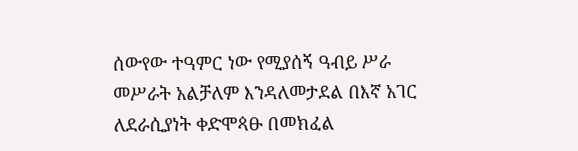ሰውየው ተዓምር ነው የሚያሰኝ ዓብይ ሥራ መሥራት አልቻለም እንዳለመታደል በእኛ አገር ለደራሲያነት ቀድሞጳፁ በመክፈል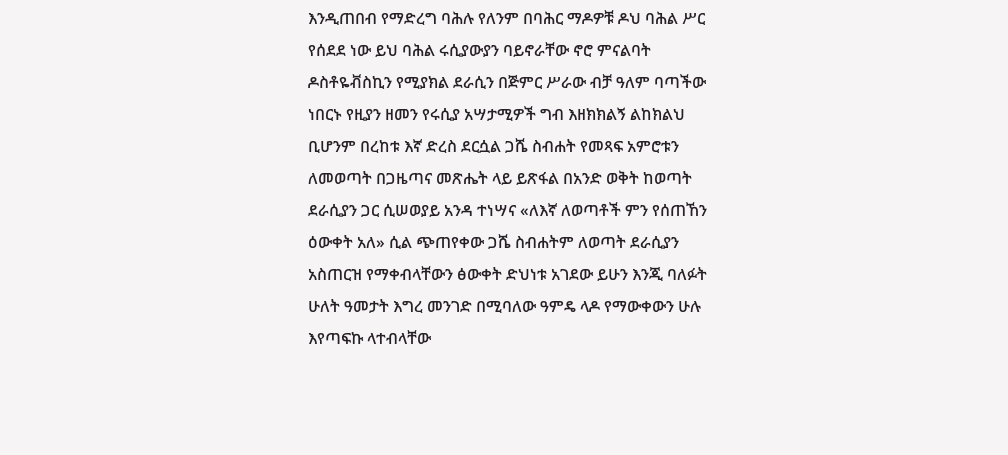እንዲጠበብ የማድረግ ባሕሉ የለንም በባሕር ማዶዎቹ ዶህ ባሕል ሥር የሰደደ ነው ይህ ባሕል ሩሲያውያን ባይኖራቸው ኖሮ ምናልባት ዶስቶዬቭስኪን የሚያክል ደራሲን በጅምር ሥራው ብቻ ዓለም ባጣችው ነበርኑ የዚያን ዘመን የሩሲያ አሣታሚዎች ግብ እዘክክልኝ ልከክልህ ቢሆንም በረከቱ እኛ ድረስ ደርሷል ጋሼ ስብሐት የመጻፍ አምሮቱን ለመወጣት በጋዜጣና መጽሔት ላይ ይጽፋል በአንድ ወቅት ከወጣት ደራሲያን ጋር ሲሠወያይ አንዳ ተነሣና «ለእኛ ለወጣቶች ምን የሰጠኸን ዕውቀት አለ» ሲል ጭጠየቀው ጋሼ ስብሐትም ለወጣት ደራሲያን አስጠርዝ የማቀብላቸውን ፅውቀት ድህነቱ አገደው ይሁን እንጂ ባለፉት ሁለት ዓመታት እግረ መንገድ በሚባለው ዓምዴ ላዶ የማውቀውን ሁሉ እየጣፍኩ ላተብላቸው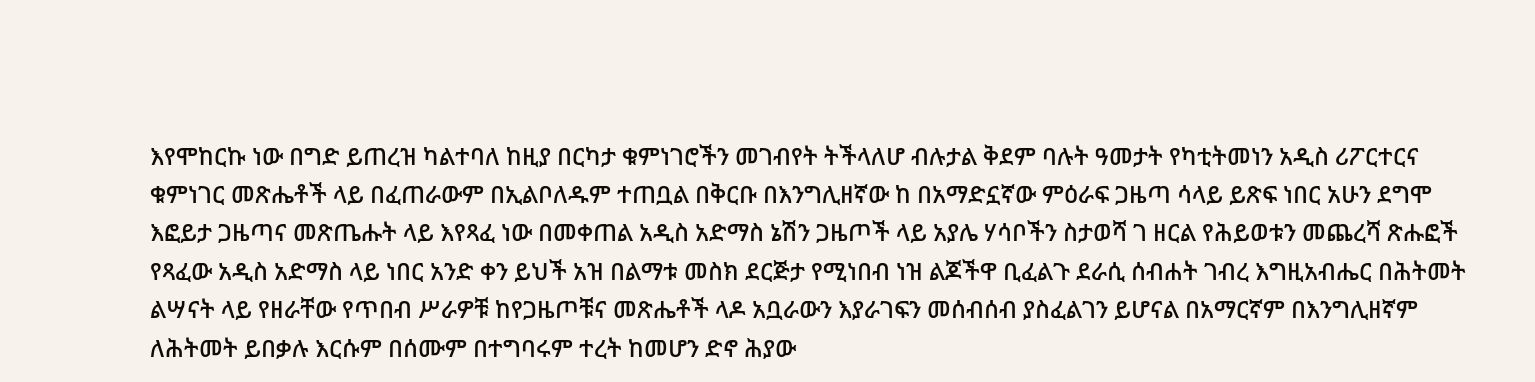እየሞከርኩ ነው በግድ ይጠረዝ ካልተባለ ከዚያ በርካታ ቁምነገሮችን መገብየት ትችላለሆ ብሉታል ቅደም ባሉት ዓመታት የካቲትመነን አዲስ ሪፖርተርና ቁምነገር መጽሔቶች ላይ በፈጠራውም በኢልቦለዱም ተጠቧል በቅርቡ በእንግሊዘኛው ከ በአማድኗኛው ምዕራፍ ጋዜጣ ሳላይ ይጽፍ ነበር አሁን ደግሞ እፎይታ ጋዜጣና መጽጤሑት ላይ እየጻፈ ነው በመቀጠል አዲስ አድማስ ኔሽን ጋዜጦች ላይ አያሌ ሃሳቦችን ስታወሻ ገ ዘርል የሕይወቱን መጨረሻ ጽሑፎች የጻፈው አዲስ አድማስ ላይ ነበር አንድ ቀን ይህች አዝ በልማቱ መስክ ደርጅታ የሚነበብ ነዝ ልጆችዋ ቢፈልጉ ደራሲ ሰብሐት ገብረ እግዚአብሔር በሕትመት ልሣናት ላይ የዘራቸው የጥበብ ሥራዎቹ ከየጋዜጦቹና መጽሔቶች ላዶ አቧራውን እያራገፍን መሰብሰብ ያስፈልገን ይሆናል በአማርኛም በእንግሊዘኛም ለሕትመት ይበቃሉ እርሱም በሰሙም በተግባሩም ተረት ከመሆን ድኖ ሕያው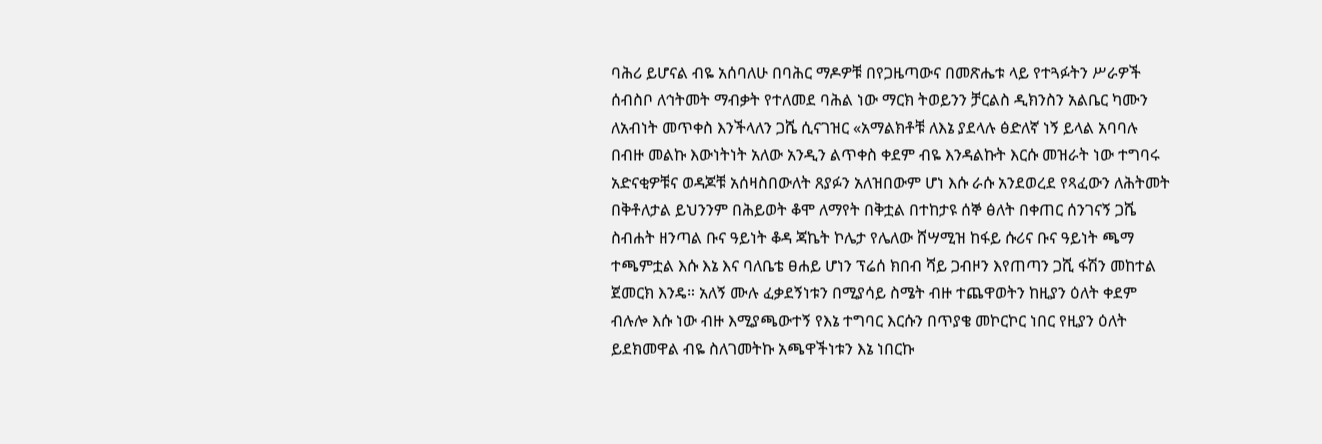ባሕሪ ይሆናል ብዬ አሰባለሁ በባሕር ማዶዎቹ በየጋዜጣውና በመጽሔቱ ላይ የተጓፉትን ሥራዎች ሰብስቦ ለኅትመት ማብቃት የተለመደ ባሕል ነው ማርክ ትወይንን ቻርልስ ዲክንስን አልቤር ካሙን ለአብነት መጥቀስ እንችላለን ጋሼ ሲናገዝር «አማልክቶቹ ለእኔ ያደላሉ ፅድለኛ ነኝ ይላል አባባሉ በብዙ መልኩ እውነትነት አለው አንዲን ልጥቀስ ቀደም ብዬ እንዳልኩት እርሱ መዝራት ነው ተግባሩ አድናቂዎቹና ወዳጆቹ አሰዛስበውለት ጸያፉን አለዝበውም ሆነ እሱ ራሱ አንደወረደ የጻፈውን ለሕትመት በቅቶለታል ይህንንም በሕይወት ቆሞ ለማየት በቅቷል በተከታዩ ሰኞ ፅለት በቀጠር ሰንገናኝ ጋሼ ስብሐት ዘንጣል ቡና ዓይነት ቆዳ ጃኬት ኮሌታ የሌለው ሸሣሚዝ ከፋይ ሱሪና ቡና ዓይነት ጫማ ተጫምቷል እሱ እኔ እና ባለቤቴ ፀሐይ ሆነን ፕሬሰ ክበብ ሻይ ጋብዞን እየጠጣን ጋሺ ፋሽን መከተል ጀመርክ እንዴ። አለኝ ሙሉ ፈቃደኝነቱን በሚያሳይ ስሜት ብዙ ተጨዋወትን ከዚያን ዕለት ቀደም ብሉሎ እሱ ነው ብዙ እሚያጫውተኝ የእኔ ተግባር እርሱን በጥያቄ መኮርኮር ነበር የዚያን ዕለት ይደክመዋል ብዬ ስለገመትኩ አጫዋችነቱን እኔ ነበርኩ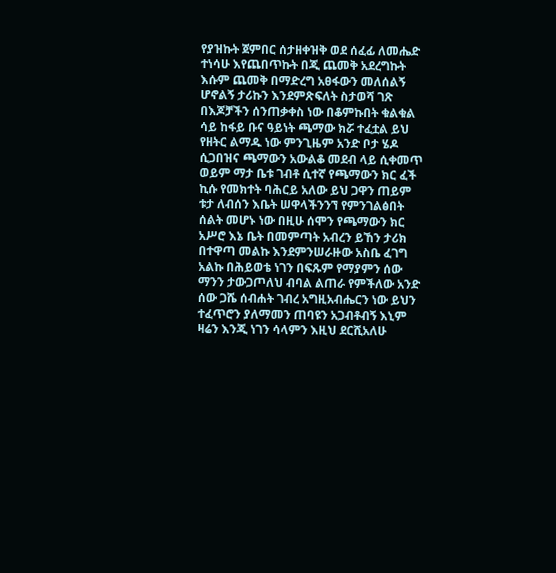የያዝኩት ጀምበር ሰታዘቀዝቅ ወደ ሰፈፊ ለመሔድ ተነሳሁ እየጨበጥኩት በጂ ጨመቅ አደረግኩት እሱም ጨመቅ በማድረግ አፀፋውን መለሰልኝ ሆኖልኝ ታሪኩን እንደምጽፍለት ስታወሻ ገጽ በእጆቻችን ሰንጠቃቀስ ነው በቆምኩበት ቁልቁል ሳይ ከፋይ ቡና ዓይነት ጫማው ክሯ ተፈቷል ይህ የዘትር ልማዱ ነው ምንጊዜም አንድ ቦታ ሄዶ ሲጋበዝና ጫማውን አውልቆ መደብ ላይ ሲቀመጥ ወይም ማታ ቤቱ ገብቶ ሲተኛ የጫማውን ክር ፈች ኪሱ የመክተት ባሕርይ አለው ይህ ጋዋን ጠይም ቱታ ለብሰን እቤት ሠዋላችንንኘ የምንገልፅበት ሰልት መሆኑ ነው በዚሁ ሰሞን የጫማውን ክር አሥሮ እኔ ቤት በመምጣት አብረን ይኸን ታሪክ በተዋጣ መልኩ እንደምንሠራዙው አስቤ ፈገግ አልኩ በሕይወቴ ነገን በፍጹም የማያምን ሰው ማንን ታውጋጦለህ ብባል ልጠራ የምችለው አንድ ሰው ጋሼ ሰብሐት ገብረ አግዚአብሔርን ነው ይህን ተፈጥሮን ያለማመን ጠባዩን አጋብቶብኝ እኒም ዛሬን እንጂ ነገን ሳላምን እዚህ ደርሺአለሁ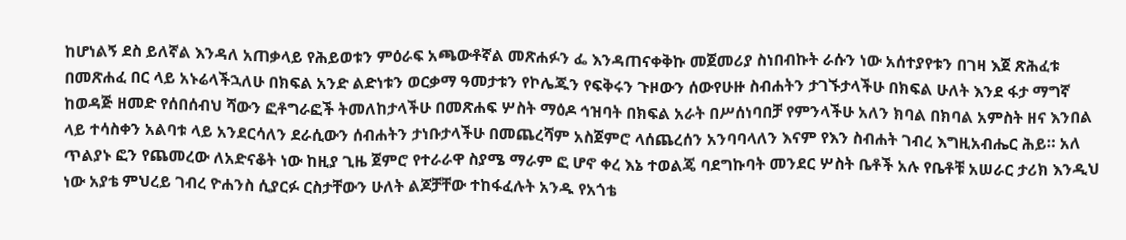ከሆነልኝ ደስ ይለኛል እንዳለ አጠቃላይ የሕይወቱን ምዕራፍ አጫውቶኛል መጽሐፉን ፌ እንዳጠናቀቅኩ መጀመሪያ ስነበብኩት ራሱን ነው አሰተያየቱን በገዛ እጀ ጽሕፈቱ በመጽሐፈ በር ላይ አኑሬላችኋለሁ በክፍል አንድ ልድነቱን ወርቃማ ዓመታቱን የኮሌጁን የፍቅሩን ጉዞውን ሰውየሁዙ ስብሐትን ታገኙታላችሁ በክፍል ሁለት እንደ ፋታ ማግኛ ከወዳጅ ዘመድ የሰበሰብህ ሻውን ፎቶግራፎች ትመለከታላችሁ በመጽሐፍ ሦስት ማዕዶ ኅዝባት በክፍል አራት በሥሰነባበቻ የምንላችሁ አለን ክባል በክባል አምስት ዘና እንበል ላይ ተሳስቀን አልባቱ ላይ አንደርሳለን ደራሲውን ሰብሐትን ታነቡታላችሁ በመጨረሻም አስጀምሮ ላሰጨረሰን አንባባላለን እናም የእን ስብሐት ገብረ እግዚአብሔር ሕይ። አለ ጥልያኑ ፎን የጨመረው ለአድናቆት ነው ከዚያ ጊዜ ጀምሮ የተራራዋ ስያሜ ማራም ፎ ሆኖ ቀረ እኔ ተወልጄ ባደግኩባት መንደር ሦስት ቤቶች አሉ የቤቶቹ አሠራር ታሪክ እንዲህ ነው አያቴ ምህረይ ገብረ ዮሐንስ ሲያርፉ ርስታቸውን ሁለት ልጆቻቸው ተከፋፈሉት አንዱ የአጎቴ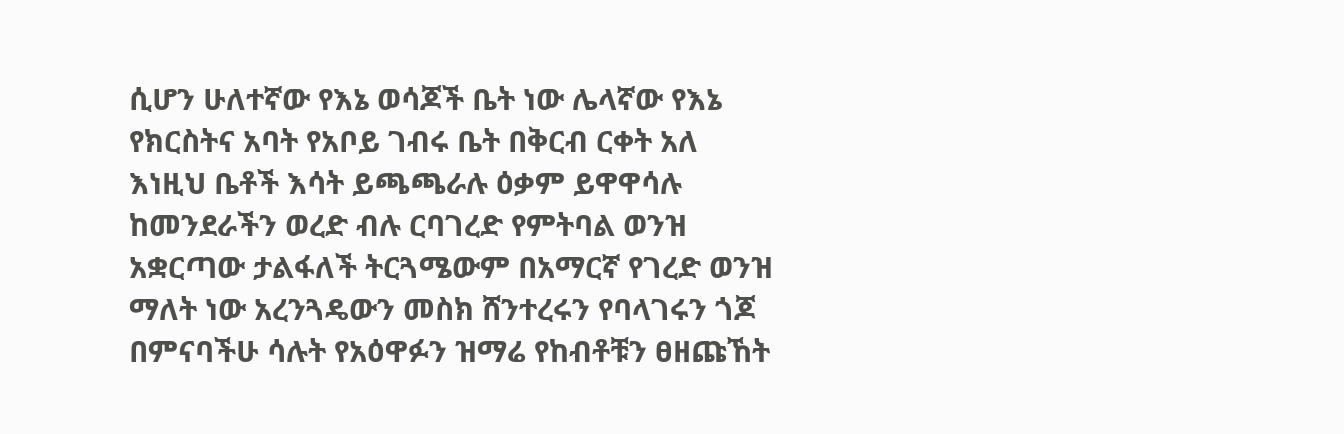ሲሆን ሁለተኛው የእኔ ወሳጆች ቤት ነው ሌላኛው የእኔ የክርስትና አባት የአቦይ ገብሩ ቤት በቅርብ ርቀት አለ እነዚህ ቤቶች እሳት ይጫጫራሉ ዕቃም ይዋዋሳሉ ከመንደራችን ወረድ ብሉ ርባገረድ የምትባል ወንዝ አቋርጣው ታልፋለች ትርጓሜውም በአማርኛ የገረድ ወንዝ ማለት ነው አረንጓዴውን መስክ ሸንተረሩን የባላገሩን ጎጆ በምናባችሁ ሳሉት የአዕዋፉን ዝማሬ የከብቶቹን ፀዘጩኸት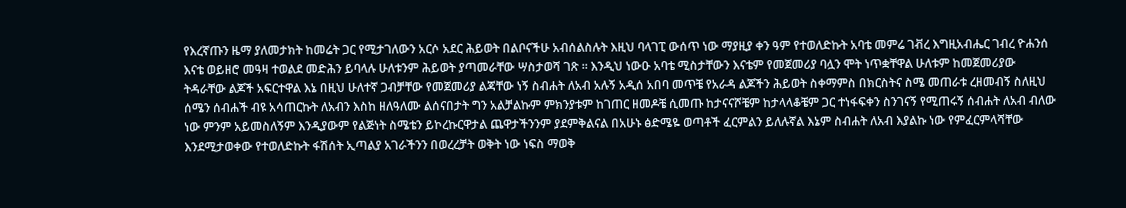የእረኛጡን ዜማ ያለመታክት ከመሬት ጋር የሚታገለውን አርሶ አደር ሕይወት በልቦናችሁ አብሰልስሉት እዚህ ባላገፒ ውሰጥ ነው ማያዚያ ቀን ዓም የተወለድኩት አባቴ መምሬ ገቭረ እግዚአብሔር ገብረ ዮሐንሰ እናቴ ወይዘሮ መዓዛ ተወልደ መድሕን ይባላሉ ሁለቱንም ሕይወት ያጣመራቸው ሣስታወሻ ገጽ ። እንዲህ ነውዑ አባቴ ሚስታቸውን እናቴም የመጀመሪያ ባሏን ሞት ነጥቋቸዋል ሁለቱም ከመጀመሪያው ትዳራቸው ልጆች አፍርተዋል እኔ በዚህ ሁለተኛ ጋብቻቸው የመጀመሪያ ልጃቸው ነኝ ስብሐት ለአብ አሉኝ አዲሰ አበባ መጥቼ የአራዳ ልጆችን ሕይወት ስቀማምስ በክርስትና ስሜ መጠራቱ ረዘመብኝ ስለዚህ ሰሜን ሰብሐች ብዩ አሳጠርኩት ለአብን እስከ ዘለዓለሙ ልሰናበታት ግን አልቻልኩም ምክንያቱም ከገጠር ዘመዶቼ ሲመጡ ከታናናሾቼም ከታላላቆቼም ጋር ተነፋፍቀን ስንገናኝ የሚጠሩኝ ሰብሐት ለአብ ብለው ነው ምንም አይመስለኝም እንዲያውም የልጅነት ስሜቴን ይኮረኩርዋታል ጨዋታችንንም ያደምቅልናል በአሁኑ ፅድሜዬ ወጣቶች ፈርምልን ይለሉኛል እኔም ስብሐት ለአብ እያልኩ ነው የምፈርምላሻቸው እንደሚታወቀው የተወለድኩት ፋሽሰት ኢጣልያ አገራችንን በወረረቻት ወቅት ነው ነፍስ ማወቅ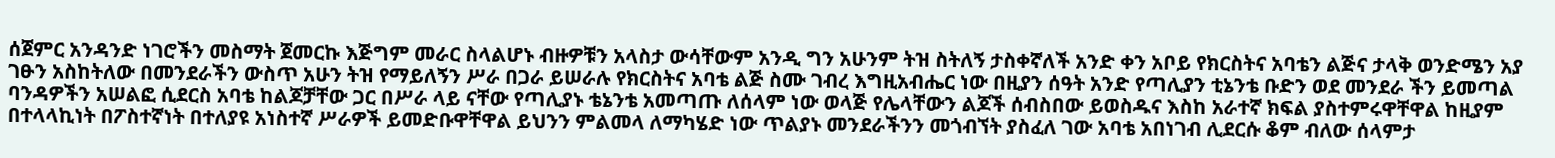ሰጀምር አንዳንድ ነገሮችን መስማት ጀመርኩ እጅግም መራር ስላልሆኑ ብዙዎቹን አላስታ ውሳቸውም አንዲ ግን አሁንም ትዝ ስትለኝ ታስቀኛለች አንድ ቀን አቦይ የክርስትና አባቴን ልጅና ታላቅ ወንድሜን አያ ገፁን አስከትለው በመንደራችን ውስጥ አሁን ትዝ የማይለኝን ሥራ በጋራ ይሠራሉ የክርስትና አባቴ ልጅ ስሙ ገብረ እግዚአብሔር ነው በዚያን ሰዓት አንድ የጣሊያን ቲኔንቴ ቡድን ወደ መንደራ ችን ይመጣል ባንዳዎችን አሠልፎ ሲደርስ አባቴ ከልጆቻቸው ጋር በሥራ ላይ ናቸው የጣሊያኑ ቴኔንቴ አመጣጡ ለሰላም ነው ወላጅ የሌላቸውን ልጆች ሰብስበው ይወስዱና እስከ አራተኛ ክፍል ያስተምሩዋቸዋል ከዚያም በተላላኪነት በፖስተኛነት በተለያዩ አነስተኛ ሥራዎች ይመድቡዋቸዋል ይህንን ምልመላ ለማካሄድ ነው ጥልያኑ መንደራችንን መጎብኘት ያስፈለ ገው አባቴ አበነገብ ሊደርሱ ቆም ብለው ሰላምታ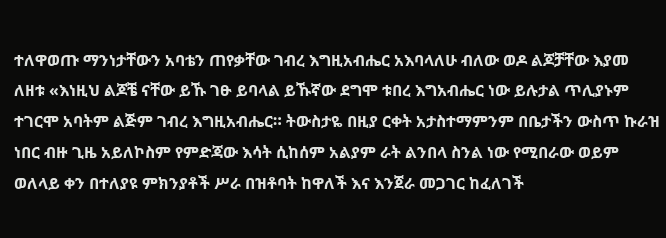ተለዋወጡ ማንነታቸውን አባቴን ጠየቃቸው ገብረ እግዚአብሔር አእባላለሁ ብለው ወዶ ልጆቻቸው እያመ ለዘቱ «እነዚህ ልጆቼ ናቸው ይኹ ገፁ ይባላል ይኹኛው ደግሞ ቱበረ እግአብሔር ነው ይሉታል ጥሊያኑም ተገርሞ አባትም ልጅም ገብረ እግዚአብሔር። ትውስታዬ በዚያ ርቀት አታስተማምንም በቤታችን ውስጥ ኩራዝ ነበር ብዙ ጊዜ አይለኮስም የምድጃው እሳት ሲከሰም አልያም ራት ልንበላ ስንል ነው የሚበራው ወይም ወለላይ ቀን በተለያዩ ምክንያቶች ሥራ በዝቶባት ከዋለች እና እንጀራ መጋገር ከፈለገች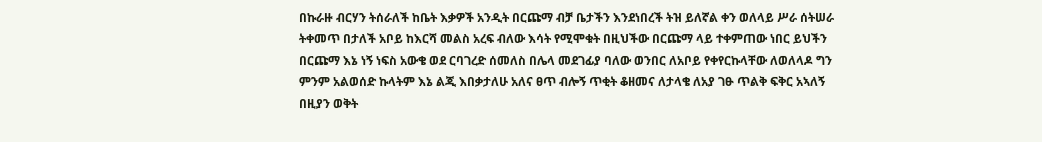በኩራዙ ብርሃን ትሰራለች ከቤት እቃዎች አንዲት በርጩማ ብቻ ቤታችን እንደነበረች ትዝ ይለኛል ቀን ወለላይ ሥራ ሰትሠራ ትቀመጥ በታለች አቦይ ከእርሻ መልስ አረፍ ብለው እሳት የሚሞቁት በዚህችው በርጩማ ላይ ተቀምጠው ነበር ይህችን በርጩማ እኔ ነኝ ነፍስ አውቄ ወደ ርባገረድ ሰመለስ በሌላ መደገፊያ ባለው ወንበር ለአቦይ የቀየርኩላቸው ለወለላዶ ግን ምንም አልወሰድ ኩላትም እኔ ልጂ እበቃታለሁ አለና ፀጥ ብሎኝ ጥቂት ቆዘመና ለታላቄ ለአያ ገፁ ጥልቅ ፍቅር አኣለኝ በዚያን ወቅት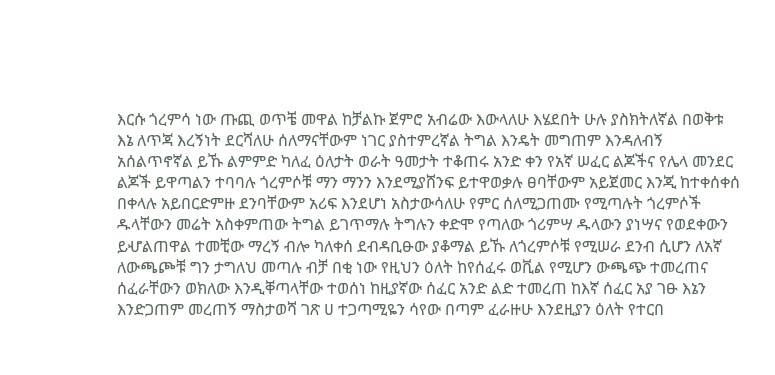እርሱ ጎረምሳ ነው ጡጪ ወጥቼ መዋል ከቻልኩ ጀምሮ አብሬው እውላለሁ እሄደበት ሁሉ ያስክትለኛል በወቅቱ እኔ ለጥጃ እረኝነት ደርሻለሁ ሰለማናቸውም ነገር ያስተምረኛል ትግል እንዴት መግጠም እንዳለብኝ አሰልጥኖኛል ይኹ ልምምድ ካለፈ ዕለታት ወራት ዓመታት ተቆጠሩ አንድ ቀን የአኛ ሠፈር ልጆችና የሌላ መንደር ልጆች ይዋጣልን ተባባሉ ጎረምሶቹ ማን ማንን እንደሚያሸንፍ ይተዋወቃሉ ፀባቸውም አይጀመር እንጂ ከተቀሰቀሰ በቀላሉ አይበርድምዙ ደንባቸውም አሪፍ እንደሆነ አስታውሳለሁ የምር ሰለሚጋጠሙ የሚጣሉት ጎረምሶች ዱላቸውን መሬት አስቀምጠው ትግል ይገጥማሉ ትግሉን ቀድሞ የጣለው ጎሪምሣ ዱላውን ያነሣና የወደቀውን ይሇልጠዋል ተመቺው ማረኝ ብሎ ካለቀሰ ደብዳቢፁው ያቆማል ይኹ ለጎረምሶቹ የሚሠራ ደንብ ሲሆን ለአኛ ለውጫጮቹ ግን ታግለህ መጣሉ ብቻ በቂ ነው የዚህን ዕለት ከየሰፈሩ ወቪል የሚሆን ውጫጭ ተመረጠና ሰፈራቸውን ወክለው እንዲቐጣላቸው ተወሰነ ከዚያኛው ሰፈር አንድ ልድ ተመረጠ ከእኛ ሰፈር አያ ገፁ እኔን እንድጋጠም መረጠኝ ማስታወሻ ገጽ ሀ ተጋጣሚዬን ሳየው በጣም ፈራዙሁ እንደዚያን ዕለት የተርበ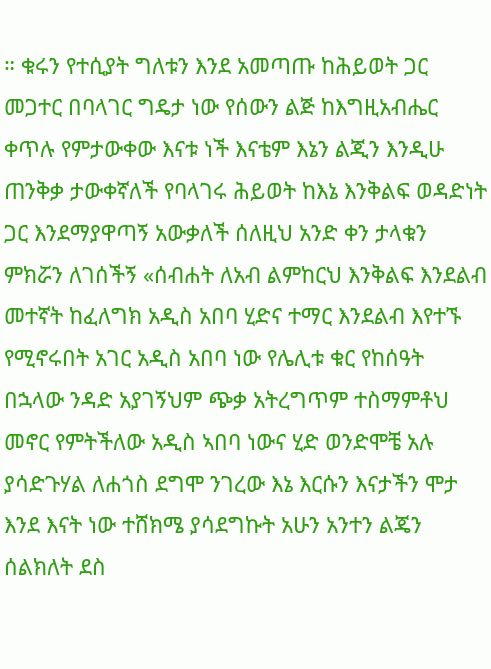። ቁሩን የተሲያት ግለቱን እንደ አመጣጡ ከሕይወት ጋር መጋተር በባላገር ግዴታ ነው የሰውን ልጅ ከእግዚአብሔር ቀጥሉ የምታውቀው እናቱ ነች እናቴም እኔን ልጂን እንዲሁ ጠንቅቃ ታውቀኛለች የባላገሩ ሕይወት ከእኔ እንቅልፍ ወዳድነት ጋር እንደማያዋጣኝ አውቃለች ሰለዚህ አንድ ቀን ታላቁን ምክሯን ለገሰችኝ «ሰብሐት ለአብ ልምከርህ እንቅልፍ እንደልብ መተኛት ከፈለግክ አዲስ አበባ ሂድና ተማር እንደልብ እየተኙ የሚኖሩበት አገር አዲስ አበባ ነው የሌሊቱ ቁር የከሰዓት በኋላው ንዳድ አያገኝህም ጭቃ አትረግጥም ተስማምቶህ መኖር የምትችለው አዲስ ኣበባ ነውና ሂድ ወንድሞቼ አሉ ያሳድጉሃል ለሐጎስ ደግሞ ንገረው እኔ እርሱን እናታችን ሞታ እንደ እናት ነው ተሸክሜ ያሳደግኩት አሁን አንተን ልጄን ሰልክለት ደስ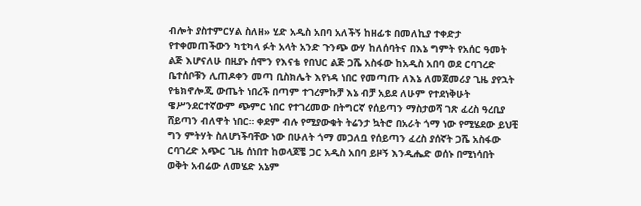ብሎት ያስተምርሃል ስለዘ» ሂድ አዲስ አበባ አለችኝ ከዘፊቱ በመለኪያ ተቀድታ የተቀመጠችውን ካቲካላ ፉት አላት አንድ ጉንጭ ውሃ ከለሰባትና በእኔ ግምት የአሰር ዓመት ልጅ እሆናለሁ በዚያኑ ሰሞን የእናቴ የበህር ልጅ ጋሼ አስፋው ከአዲስ አበባ ወደ ርባገረድ ቤተሰቦቹን ሊጠዶቀን መጣ ቢስክሌት እየነዳ ነበር የመጣጡ ለእኔ ለመጀመሪያ ጊዜ ያየኋት የቴክኖሎጂ ውጤት ነበረች በጣም ተገረምኩቻ እኔ ብቻ አይደ ለሁም የተደነቅሁት ዌሥንደርተኛውም ጭምር ነበር የተገረመው በትግርኛ የሰይጣን ማስታወሻ ገጽ ፈረስ ዓረቢያ ሸይጣን ብለዋት ነበር። ቀደም ብሉ የሚያውቁት ትሬንታ ኳትሮ በአራት ጎማ ነው የሚሄደው ይህቺ ግን ምትሃት ስለሆነችባቸው ነው በሁለት ጎማ መጋለቧ የሰይጣን ፈረስ ያሰኛት ጋሼ አስፋው ርባገረድ አጭር ጊዜ ሰነበተ ከወላጆቼ ጋር አዲስ አበባ ይዞኝ እንዲሔድ ወሰኑ በሚነሳበት ወቅት አብሬው ለመሄድ አኔም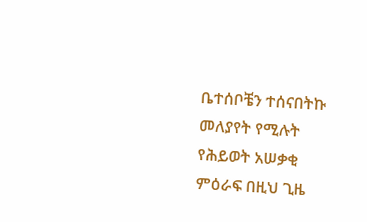ቤተሰቦቼን ተሰናበትኩ መለያየት የሚሉት የሕይወት አሠቃቂ ምዕራፍ በዚህ ጊዜ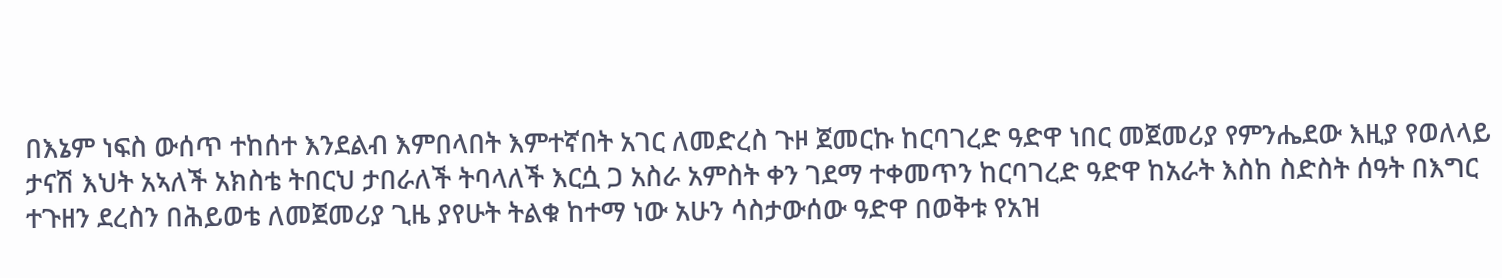በእኔም ነፍስ ውሰጥ ተከሰተ እንደልብ እምበላበት እምተኛበት አገር ለመድረስ ጉዞ ጀመርኩ ከርባገረድ ዓድዋ ነበር መጀመሪያ የምንሔደው እዚያ የወለላይ ታናሽ እህት አኣለች አክስቴ ትበርህ ታበራለች ትባላለች እርሷ ጋ አስራ አምስት ቀን ገደማ ተቀመጥን ከርባገረድ ዓድዋ ከአራት እስከ ስድስት ሰዓት በእግር ተጉዘን ደረስን በሕይወቴ ለመጀመሪያ ጊዜ ያየሁት ትልቁ ከተማ ነው አሁን ሳስታውሰው ዓድዋ በወቅቱ የአዝ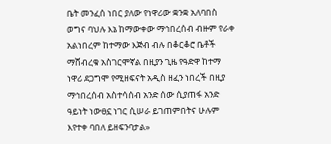ቤት መንፈሰ ነበር ያለው የነዋሪው ቋንቋ አለባበስ ወግና ባህሉ እኔ ከማውቀው ማኅበረሰብ ብዙም የራቀ አልነበረም ከተማው እጅብ ብሉ በቆርቆሮ ቤቶች ማሸብረቁ አስገርሞኛል በዚያን ጊዜ የዓድዋ ከተማ ነዋሪ ደጋግሞ የሚዘፍናት አዲስ ዘፈን ነበረች በዚያ ማኅበረሰብ አስተሳሰብ አንድ ሰው ሲያጠፋ አንድ ዓይነት ነውፀኗ ነገር ሲሠራ ይገጠምበትና ሁሉም እየተቀ ባበለ ይዘፍንባታል»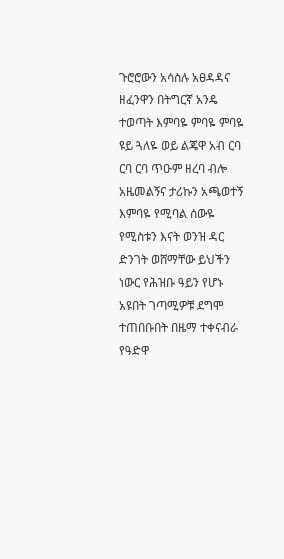ጉሮሮውን አሳስሉ አፀዳዳና ዘፈንዋን በትግርኛ አንዴ ተወጣት እምባዬ ምባዬ ምባዬ ዩይ ጓለዬ ወይ ልጄዋ አብ ርባ ርባ ርባ ጥዑም ዘረባ ብሎ አዜመልኝና ታሪኩን አጫወተኝ እምባዬ የሚባል ሰውዬ የሚስቱን እናት ወንዝ ዳር ድንገት ወሸማቸው ይህችን ነውር የሕዝቡ ዓይን የሆኑ አዩበት ገጣሚዎቹ ደግሞ ተጠበቡበት በዜማ ተቀናብራ የዓድዋ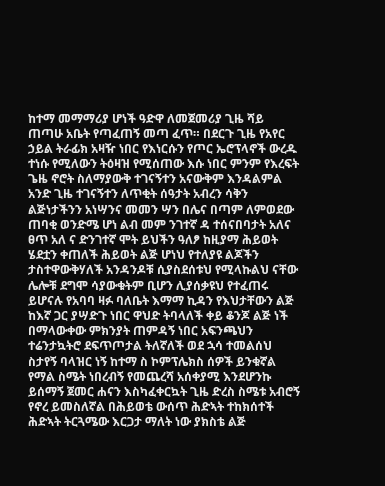ከተማ መማማሪያ ሆነች ዓድዋ ለመጀመሪያ ጊዜ ሻይ ጠጣሁ አቤት የጣፈጠኝ መጣ ፈጥ። በደርጉ ጊዜ የአየር ኃይል ትራፊክ አዛዥ ነበር የእነርሱን የጦር ኤሮፕላኖች ውረዱ ተነሱ የሚለውን ትዕዛዝ የሚሰጠው እሱ ነበር ምንም የእረፍት ጌዜ ኖሮት ስለማያውቅ ተገናኝተን አናውቅም እንዳልምል አንድ ጊዜ ተገናኝተን ለጥቂት ሰዓታት አብረን ሳቅን ልጅነታችንን አነሣንና መመን ሣን በሌና በጣም ለምወደው ጠባቂ ወንድሜ ሆነ ልብ መም ንገተኛ ዳ ተሰናበባታት አለና ፀጥ አለ ና ድንገተኛ ሞት ይህችን ዓለፆ ከዚያማ ሕይወት ሄደቷን ቀጠለች ሕይወት ልጅ ሆነህ የተለያዩ ልጆችን ታስተዋውቅሃለች አንዳንዶቹ ሲያስደሰቱህ የሚላኩልህ ናቸው ሌሎቹ ደግሞ ሳያውቁትም ቢሆን ሊያሰቃዩህ የተፈጠሩ ይሆናሉ የአባባ ዛፉ ባለቤት እማማ ኪዳን የእህታቸውን ልጅ ከእኛ ጋር ያሣድጉ ነበር ዋህድ ትባላለች ቀይ ቆንጆ ልጅ ነች በማላውቀው ምክንያት ጠምዳኝ ነበር አፍንጫህን ተሬንታኳትሮ ደፍጥጦታል ትለኛለች ወደ ኋሳ ተመልሰህ ስታየኝ ባላዝር ነኝ ከተማ ስ ኮምፕሌክስ ሰዎች ይንቁኛል የማል ስሜት ነበረብኝ የመጨረሻ አሰቀያሚ እንደሆንኩ ይሰማኝ ጀመር ሐናን እስካፈቀርኳት ጊዜ ድረስ ስሜቱ አብሮኝ የኖረ ይመስለኛል በሕይወቴ ውሰጥ ሕድኣት ተከክሰተች ሕድኣት ትርጓሜው እርጋታ ማለት ነው ያክስቴ ልጅ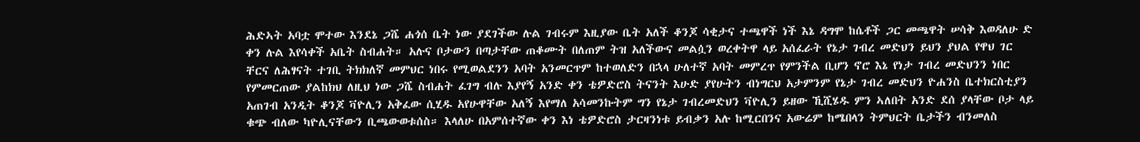ሕድኣት አባቷ ሞተው እንደኔ ጋሼ ሐጎሰ ቤት ነው ያደገችው ሉል ገብሩም እዚያው ቤት አለች ቆንጆ ሳቂታና ተጫዋች ነች እኔ ዳግሞ ከሴቶች ጋር መጫዋት ሠሳቅ እወዳለሁ ድ ቀን ሉል እየሳቀች አቤት ስብሐት። አሉና ቦታውን በጣታቸው ጠቆሙት በለጠም ትዝ አለችውና መልሷን ወረቀትዋ ላይ አሰፈራት የኔታ ገብረ መድህን ይህን ያህል የዋህ ገር ቸርና ለሕፃናት ተገቢ ትክክለኛ መምህር ነበሩ የሚወልደንን አባት አንመርጥም ከተወለድን በኋላ ሁለተኛ አባት መምረጥ የምንችል ቢሆን ኖሮ እኔ የነታ ገብረ መድህንን ነበር የምመርጠው ያልከክህ ለዚህ ነው ጋሼ ስብሐት ፈገግ ብሉ እያየኝ አንድ ቀን ቴዎድሮስ ትናንት እሁድ ያየሁትን ብነግርህ አታምንም የኔታ ገብረ መድህን ዮሐንስ ቤተክርስቲያን አጠገብ አንዲት ቆንጆ ቫዮሊን አቅፈው ሲሂዱ አየሁዋቸው አለኝ እየማለ አሳመንኩትም ግን የኔታ ገብረመድህን ቫዮሊን ይዘው ኺሺሄዱ ምን ኣለበት አንድ ደሰ ያላቸው ቦታ ላይ ቁጭ ብለው ካዮሊናቸውን ቢጫውወቱሰስ። እላለሁ በአምሰተኛው ቀን እነ ቴዎድሮስ ታርዛንነቱ ይብቃን አሉ ከሚርበንና አውሬም ከሜበላን ትምህርት ቤታችን ብንመለስ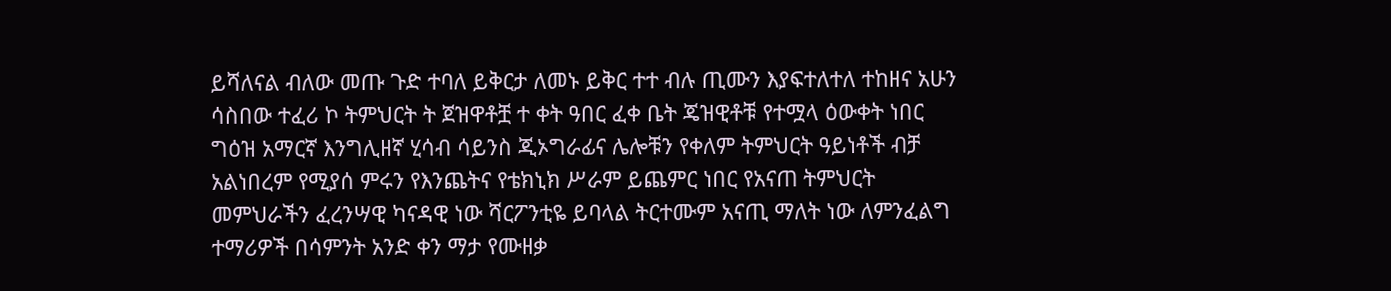ይሻለናል ብለው መጡ ጉድ ተባለ ይቅርታ ለመኑ ይቅር ተተ ብሉ ጢሙን እያፍተለተለ ተከዘና አሁን ሳስበው ተፈሪ ኮ ትምህርት ት ጀዝዋቶቿ ተ ቀት ዓበር ፈቀ ቤት ጄዝዊቶቹ የተሟላ ዕውቀት ነበር ግዕዝ አማርኛ እንግሊዘኛ ሂሳብ ሳይንስ ጂኦግራፊና ሌሎቹን የቀለም ትምህርት ዓይነቶች ብቻ አልነበረም የሚያሰ ምሩን የእንጨትና የቴክኒክ ሥራም ይጨምር ነበር የአናጠ ትምህርት መምህራችን ፈረንሣዊ ካናዳዊ ነው ሻርፖንቲዬ ይባላል ትርተሙም አናጢ ማለት ነው ለምንፈልግ ተማሪዎች በሳምንት አንድ ቀን ማታ የሙዘቃ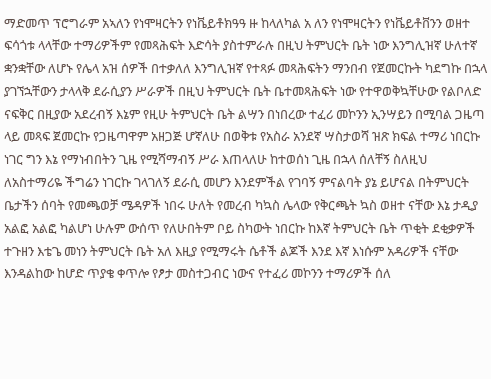ማድመጥ ፕሮግራም አኣለን የነሞዛርትን የነቬይቶክዓዓ ዙ ከላለካል አ ለን የነሞዛርትን የነቬይቶቨንን ወዘተ ፍሳጎቱ ላላቸው ተማሪዎችም የመጻሕፍት እድሳት ያስተምራሉ በዚህ ትምህርት ቤት ነው እንግሊዝኛ ሁለተኛ ቋንቋቸው ለሆኑ የሌላ አዝ ሰዎች በተቃለለ እንግሊዝኛ የተጻፉ መጻሕፍትን ማንበብ የጀመርኩት ካደግኩ በኋላ ያገኘኋቸውን ታላላቅ ደራሲያን ሥራዎች በዚህ ትምህርት ቤት ቤተመጻሕፍት ነው የተዋወቅኳቸሁው የልቦለድ ናፍቅር በዚያው አደረብኝ እኔም የዚሁ ትምህርት ቤት ልሣን በነበረው ተፈሪ መኮንን ኢንሣይን በሚባል ጋዜጣ ላይ መጻፍ ጀመርኩ የጋዜጣዋም አዘጋጅ ሆኛለሁ በወቅቱ የአስራ አንደኛ ሣስታወሻ ዝጽ ክፍል ተማሪ ነበርኩ ነገር ግን እኔ የማነብበትን ጊዜ የሚሻማብኝ ሥራ እጠላለሁ ከተወሰነ ጊዜ በኋላ ሰለቸኝ ስለዚህ ለአስተማሪዬ ችግሬን ነገርኩ ገላገለኝ ደራሲ መሆን እንደምችል የገባኝ ምናልባት ያኔ ይሆናል በትምህርት ቤታችን ሰባት የመጫወቻ ሜዳዎች ነበሩ ሁለት የመረብ ካኳስ ሌላው የቅርጫት ኳስ ወዘተ ናቸው እኔ ታዲያ አልፎ አልፎ ካልሆነ ሁሉም ውሰጥ የለሁበትም ቦይ ስካውት ነበርኩ ከእኛ ትምህርት ቤት ጥቂት ደቂቃዎች ተጉዘን እቴጌ መነን ትምህርት ቤት አለ እዚያ የሚማሩት ሴቶች ልጆች እንደ እኛ እነሱም አዳሪዎች ናቸው እንዳልከው ከሆድ ጥያቄ ቀጥሎ የፆታ መስተጋብር ነውና የተፈሪ መኮንን ተማሪዎች ሰለ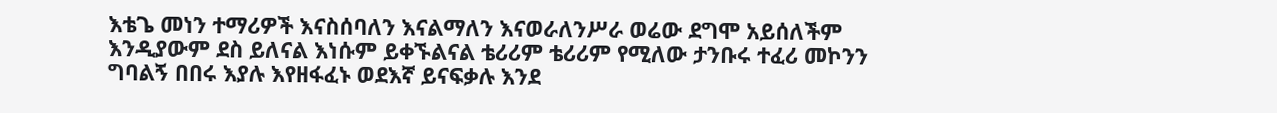እቴጌ መነን ተማሪዎች እናስሰባለን እናልማለን እናወራለንሥራ ወሬው ደግሞ አይሰለችም እንዲያውም ደስ ይለናል እነሱም ይቀኙልናል ቴሪሪም ቴሪሪም የሚለው ታንቡሩ ተፈሪ መኮንን ግባልኝ በበሩ እያሉ እየዘፋፈኑ ወደእኛ ይናፍቃሉ እንደ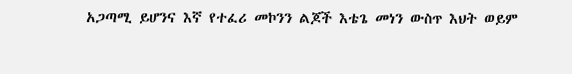አጋጣሚ ይሆንና እኛ የተፈሪ መኮንን ልጆች እቴጌ መነን ውስጥ እህት ወይም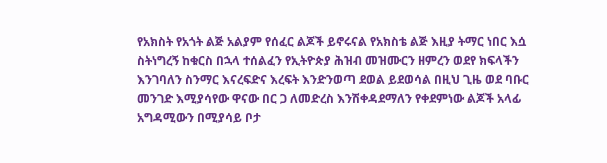የአክስት የአጎት ልጅ አልያም የሰፈር ልጆች ይኖሩናል የአክስቴ ልጅ እዚያ ትማር ነበር እሷ ስትነግረኝ ከቁርስ በኋላ ተሰልፈን የኢትዮጵያ ሕዝብ መዝሙርን ዘምረን ወደየ ክፍላችን እንገባለን ስንማር እናረፍድና እረፍት እንድንወጣ ደወል ይደወሳል በዚህ ጊዜ ወደ ባቡር መንገድ እሚያሳየው ዋናው በር ጋ ለመድረስ እንሽቀዳደማለን የቀደምነው ልጆች አላፊ አግዳሚውን በሚያሳይ ቦታ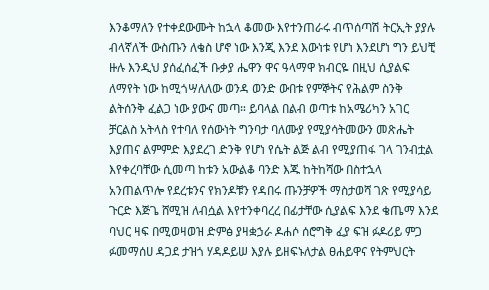እንቆማለን የተቀደውሙት ከኋላ ቆመው እየተንጠራሩ ብጥሰጣሽ ትርኢት ያያሉ ብላኛለች ውስጡን ለቄስ ሆኖ ነው እንጂ እንደ እውነቱ የሆነ እንደሆነ ግን ይህቺ ዙሉ እንዲህ ያሰፈሰፈች ቡቃያ ሔዋን ዋና ዓላማዋ ክብርዬ በዚህ ሲያልፍ ለማየት ነው ከሚጎሣለለው ወንዳ ወንድ ውበቱ የምኞትና የሕልም ስንቅ ልትሰንቅ ፈልጋ ነው ያውና መጣ። ይባላል በልብ ወጣቱ ከአሜሪካን አገር ቻርልስ አትላስ የተባለ የሰውነት ግንባታ ባለሙያ የሚያሳትመውን መጽሔት እያጠና ልምምድ እያደረገ ድንቅ የሆነ የሴት ልጅ ልብ የሚያጠፋ ገላ ገንብቷል እየቀረባቸው ሲመጣ ከቱን አውልቆ ባንድ እጁ ከትከሻው በስተኋላ አንጠልጥሎ የደረቱንና የክንዶቹን የዳበሩ ጡንቻዎች ማስታወሻ ገጽ የሚያሳይ ጉርድ እጅጌ ሸሚዝ ለብሷል እየተንቀባረረ በፊታቸው ሲያልፍ እንደ ቄጤማ እንደ ባህር ዛፍ በሚወዛወዝ ድምፅ ያዛቋኃራ ዶሐሶ ሰሮግቅ ፈያ ፍዝ ፉዶሪይ ምጋ ፉመማሰሀ ዳጋደ ታዝጎ ሃዳዶይሠ እያሉ ይዘፍኑለታል ፀሐይዋና የትምህርት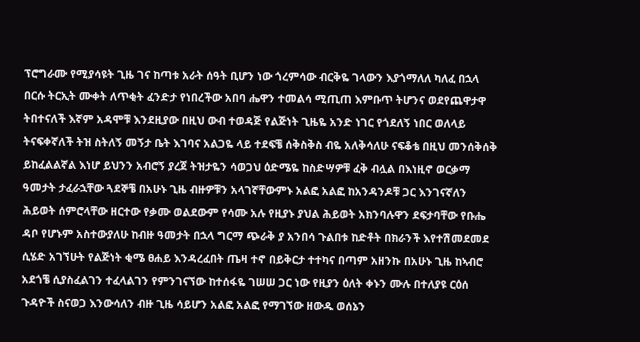ፕሮግራሙ የሚያሳዩት ጊዜ ገና ከጣቱ አራት ሰዓት ቢሆን ነው ጎረምሳው ብርቅዬ ገላውን እያጎማለለ ካለፈ በኋላ በርሱ ትርኢት ሙቀት ለጥቂት ፈንድታ የነበረችው አበባ ሔዋን ተመልሳ ሚጢጠ እምቡጥ ትሆንና ወደየጨዋታዋ ትበተናለች እኛም አዳሞቹ እንደዚያው በዚህ ውብ ተወዳጅ የልጅነት ጊዜዬ አንድ ነገር የጎደለኝ ነበር ወለላይ ትናፍቀኛለች ትዝ ስትለኝ መኝታ ቤት እገባና አልጋዬ ላይ ተደፍቼ ሰቅስቅስ ብዬ አለቅሳለሁ ናፍቆቴ በዚህ መንሰቅሰቅ ይከፈልልኛል እነሆ ይህንን አብሮኝ ያረጀ ትዝታዬን ሳወጋህ ዕድሜዬ ከስድሣዎቹ ፈቅ ብሏል በእነዚኖ ወርቃማ ዓመታት ታፈራኋቸው ጓደኞቼ በአሁኑ ጊዜ ብዙዎቹን አላገኛቸውምኑ አልፎ አልፎ ከአንዳንዶቹ ጋር እንገናኛለን ሕይወት ሰምሮላቸው ዘርተው የቃሙ ወልደውም የሳሙ አሉ የዚያኑ ያህል ሕይወት አክንባሉዋን ደፍታባቸው የቡሔ ዳቦ የሆኑም አስተውያለሁ ከብዙ ዓመታት በኋላ ግርማ ጭራቅ ያ አንበሳ ጉልበቱ ከድቶት በክራንች እየተሽመደመደ ሲሄድ አገኘሁት የልጅነት ቂሜ ፀሐይ እንዳረፈበት ጤዛ ተኖ በይቅርታ ተተካና በጣም አዘንኩ በአሁኑ ጊዜ ከኣብሮ አደጎቼ ሲያስፈልገን ተፈላልገን የምንገናኘው ከተሰፋዬ ገሠሠ ጋር ነው የዚያን ዕለት ቀኑን ሙሉ በተለያዩ ርዕሰ ጉዳዮች ስናወጋ እንውሳለን ብዙ ጊዜ ሳይሆን አልፎ አልፎ የማገኘው ዘውዱ ወሰኔን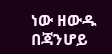ነው ዘውዱ በጃንሆይ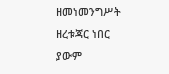ዘመነመንግሥት ዘረቱጃር ነበር ያውም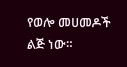የወሎ መሀመዶች ልጅ ነው።